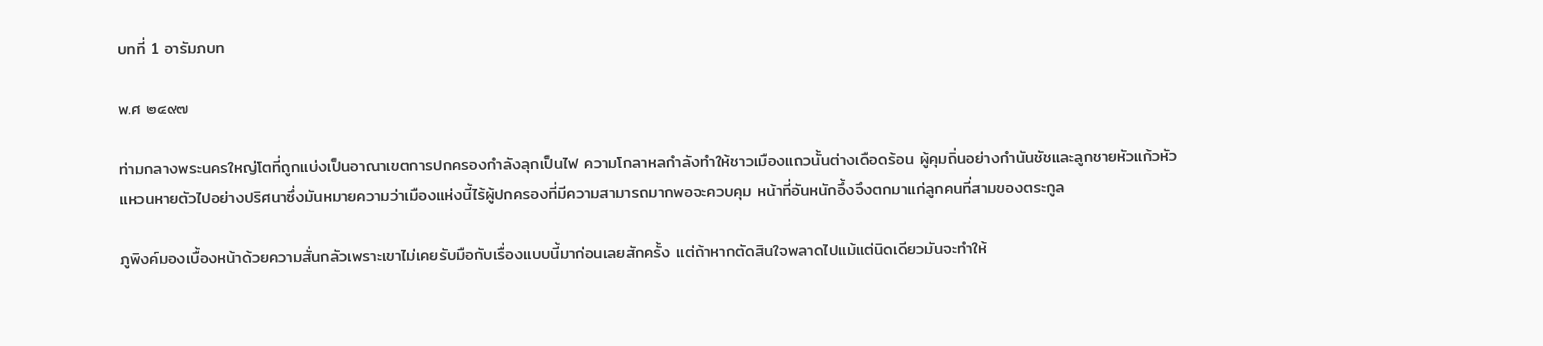บทที่ 1 อารัมภบท

พ.ศ ๒๔๙๗

ท่ามกลางพระนครใหญ่โตที่ถูกแบ่งเป็นอาณาเขตการปกครองกำลังลุกเป็นไฟ ความโกลาหลกำลังทำให้ชาวเมืองแถวนั้นต่างเดือดร้อน ผู้คุมถิ่นอย่างกำนันชัชและลูกชายหัวแก้วหัวแหวนหายตัวไปอย่างปริศนาซึ่งมันหมายความว่าเมืองแห่งนี้ไร้ผู้ปกครองที่มีความสามารถมากพอจะควบคุม หน้าที่อันหนักอึ้งจึงตกมาแก่ลูกคนที่สามของตระกูล

ภูพิงค์มองเบื้องหน้าด้วยความสั่นกลัวเพราะเขาไม่เคยรับมือกับเรื่องแบบนี้มาก่อนเลยสักครั้ง แต่ถ้าหากตัดสินใจพลาดไปแม้แต่นิดเดียวมันจะทำให้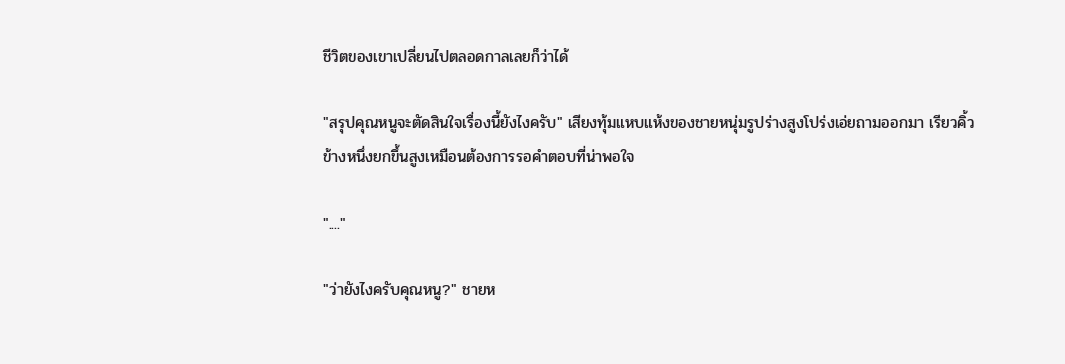ชีวิตของเขาเปลี่ยนไปตลอดกาลเลยก็ว่าได้

"สรุปคุณหนูจะตัดสินใจเรื่องนี้ยังไงครับ" เสียงทุ้มแหบแห้งของชายหนุ่มรูปร่างสูงโปร่งเอ่ยถามออกมา เรียวคิ้วข้างหนึ่งยกขึ้นสูงเหมือนต้องการรอคำตอบที่น่าพอใจ

"...."

"ว่ายังไงครับคุณหนู?" ชายห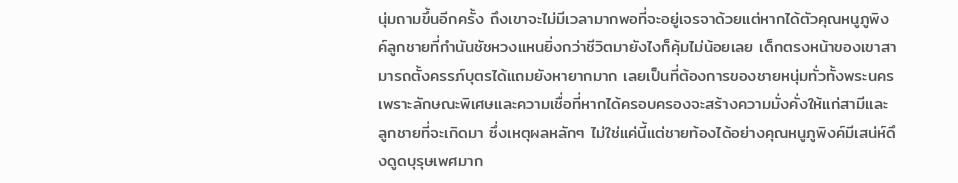นุ่มถามขึ้นอีกครั้ง ถึงเขาจะไม่มีเวลามากพอที่จะอยู่เจรจาด้วยแต่หากได้ตัวคุณหนูภูพิงค์ลูกชายที่กำนันชัชหวงแหนยิ่งกว่าชีวิตมายังไงก็คุ้มไม่น้อยเลย เด็กตรงหน้าของเขาสามารถตั้งครรภ์บุตรได้แถมยังหายากมาก เลยเป็นที่ต้องการของชายหนุ่มทั่วทั้งพระนครเพราะลักษณะพิเศษและความเชื่อที่หากได้ครอบครองจะสร้างความมั่งคั่งให้แก่สามีและลูกชายที่จะเกิดมา ซึ่งเหตุผลหลักๆ ไม่ใช่แค่นี้แต่ชายท้องได้อย่างคุณหนูภูพิงค์มีเสน่ห์ดึงดูดบุรุษเพศมาก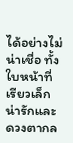ได้อย่างไม่น่าเชื่อ ทั้งใบหน้าที่เรียวเล็กน่ารักและดวงตากล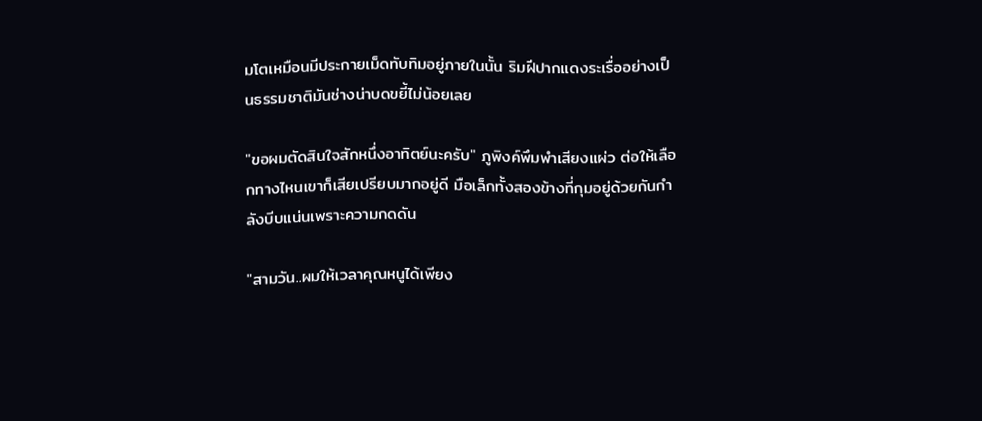มโตเหมือนมีประกายเม็ดทับทิมอยู่ภายในนั้น ริมฝีปากแดงระเรื่ออย่างเป็นธรรมชาติมันช่างน่าบดขยี้ไม่น้อยเลย

"ขอผมตัดสินใจสักหนึ่งอาทิตย์นะครับ" ภูพิงค์พึมพำเสียงแผ่ว ต่อให้เลือกทางไหนเขาก็เสียเปรียบมากอยู่ดี มือเล็กทั้งสองข้างที่กุมอยู่ด้วยกันกำลังบีบแน่นเพราะความกดดัน

"สามวัน..ผมให้เวลาคุณหนูได้เพียง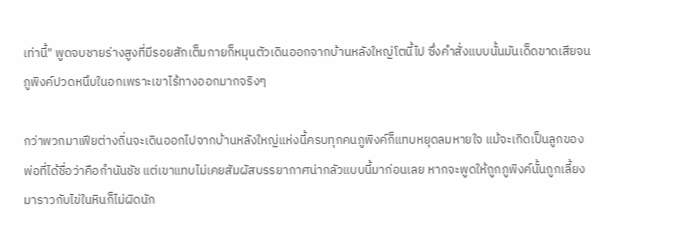เท่านี้" พูดจบชายร่างสูงที่มีรอยสักเต็มกายก็หมุนตัวเดินออกจากบ้านหลังใหญ่โตนี้ไป ซึ่งคำสั่งแบบนั้นมันเด็ดขาดเสียจนภูพิงค์ปวดหนึบในอกเพราะเขาไร้ทางออกมากจริงๆ

กว่าพวกมาเฟียต่างถิ่นจะเดินออกไปจากบ้านหลังใหญ่แห่งนี้ครบทุกคนภูพิงค์ก็แทบหยุดลมหายใจ แม้จะเกิดเป็นลูกของพ่อที่ได้ชื่อว่าคือกำนันชัช แต่เขาแทบไม่เคยสัมผัสบรรยากาศน่ากลัวแบบนี้มาก่อนเลย หากจะพูดให้ถูกภูพิงค์นั้นถูกเลี้ยงมาราวกับไข่ในหินก็ไม่ผิดนัก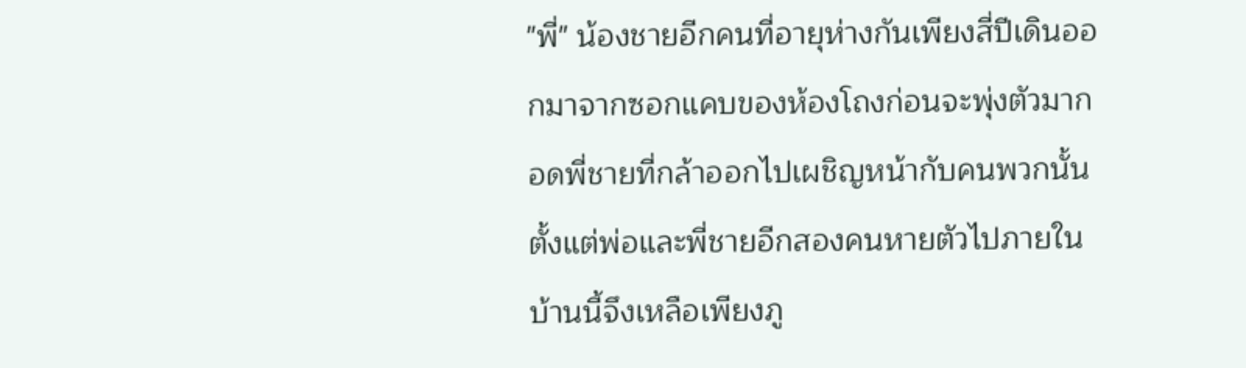"พี่" น้องชายอีกคนที่อายุห่างกันเพียงสี่ปีเดินออกมาจากซอกแคบของห้องโถงก่อนจะพุ่งตัวมากอดพี่ชายที่กล้าออกไปเผชิญหน้ากับคนพวกนั้น ตั้งแต่พ่อและพี่ชายอีกสองคนหายตัวไปภายในบ้านนี้จึงเหลือเพียงภู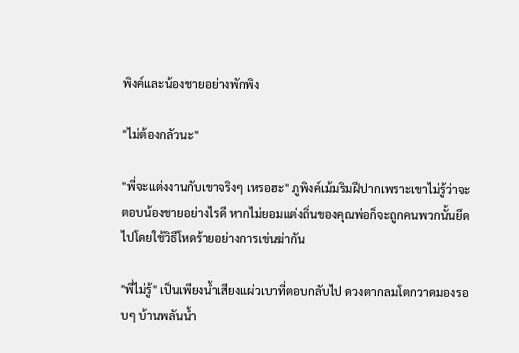พิงค์และน้องชายอย่างพักพิง

"ไม่ต้องกลัวนะ"

"พี่จะแต่งงานกับเขาจริงๆ เหรอฮะ" ภูพิงค์เม้มริมฝีปากเพราะเขาไม่รู้ว่าจะตอบน้องชายอย่างไรดี หากไม่ยอมแต่งถิ่นของคุณพ่อก็จะถูกคนพวกนั้นยึดไปโดยใช้วิธีโหดร้ายอย่างการเข่นฆ่ากัน

"พี่ไม่รู้" เป็นเพียงน้ำเสียงแผ่วเบาที่ตอบกลับไป ดวงตากลมโตกวาดมองรอบๆ บ้านพลันน้ำ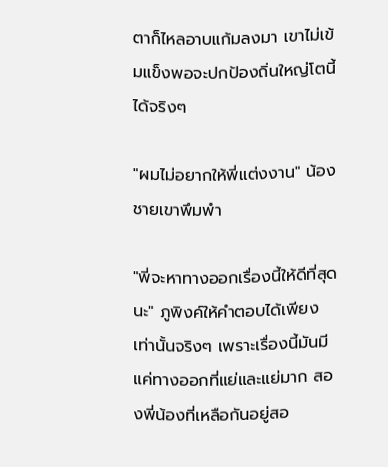ตาก็ไหลอาบแก้มลงมา เขาไม่เข้มแข็งพอจะปกป้องถิ่นใหญ่โตนี้ได้จริงๆ

"ผมไม่อยากให้พี่แต่งงาน" น้องชายเขาพึมพำ

"พี่จะหาทางออกเรื่องนี้ให้ดีที่สุดนะ" ภูพิงค์ให้คำตอบได้เพียงเท่านั้นจริงๆ เพราะเรื่องนี้มันมีแค่ทางออกที่แย่และแย่มาก สองพี่น้องที่เหลือกันอยู่สอ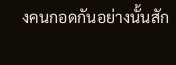งคนกอดกันอย่างนั้นสัก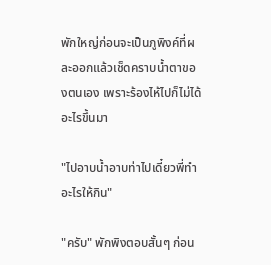พักใหญ่ก่อนจะเป็นภูพิงค์ที่ผละออกแล้วเช็ดคราบน้ำตาของตนเอง เพราะร้องไห้ไปก็ไม่ได้อะไรขึ้นมา

"ไปอาบน้ำอาบท่าไปเดี๋ยวพี่ทำอะไรให้กิน"

"ครับ" พักพิงตอบสั้นๆ ก่อน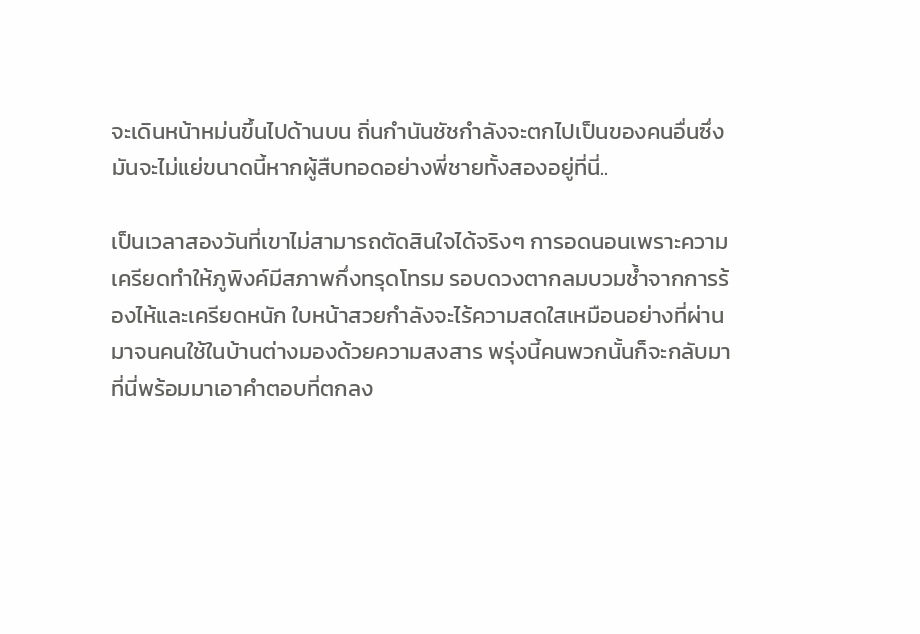จะเดินหน้าหม่นขึ้นไปด้านบน ถิ่นกำนันชัชกำลังจะตกไปเป็นของคนอื่นซึ่งมันจะไม่แย่ขนาดนี้หากผู้สืบทอดอย่างพี่ชายทั้งสองอยู่ที่นี่..

เป็นเวลาสองวันที่เขาไม่สามารถตัดสินใจได้จริงๆ การอดนอนเพราะความเครียดทำให้ภูพิงค์มีสภาพกึ่งทรุดโทรม รอบดวงตากลมบวมช้ำจากการร้องไห้และเครียดหนัก ใบหน้าสวยกำลังจะไร้ความสดใสเหมือนอย่างที่ผ่านมาจนคนใช้ในบ้านต่างมองด้วยความสงสาร พรุ่งนี้คนพวกนั้นก็จะกลับมาที่นี่พร้อมมาเอาคำตอบที่ตกลง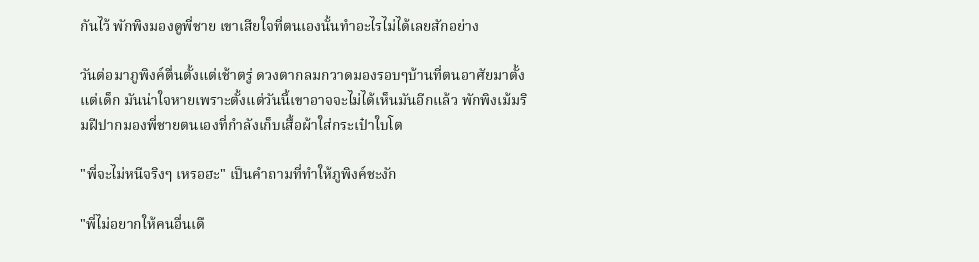กันไว้ พักพิงมองดูพี่ชาย เขาเสียใจที่ตนเองนั้นทำอะไรไม่ได้เลยสักอย่าง

วันต่อมาภูพิงค์ตื่นตั้งแต่เช้าตรู่ ดวงตากลมกวาดมองรอบๆบ้านที่ตนอาศัยมาตั้งแต่เด็ก มันน่าใจหายเพราะตั้งแต่วันนี้เขาอาจจะไม่ได้เห็นมันอีกแล้ว พักพิงเม้มริมฝีปากมองพี่ชายตนเองที่กำลังเก็บเสื้อผ้าใส่กระเป๋าใบโต

"พี่จะไม่หนีจริงๆ เหรอฮะ" เป็นคำถามที่ทำให้ภูพิงค์ชะงัก

"พี่ไม่อยากให้คนอื่นเดื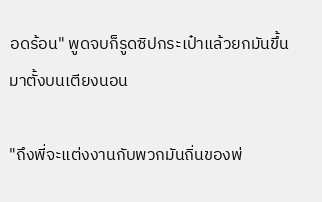อดร้อน" พูดจบก็รูดซิปกระเป๋าแล้วยกมันขึ้นมาตั้งบนเตียงนอน

"ถึงพี่จะแต่งงานกับพวกมันถิ่นของพ่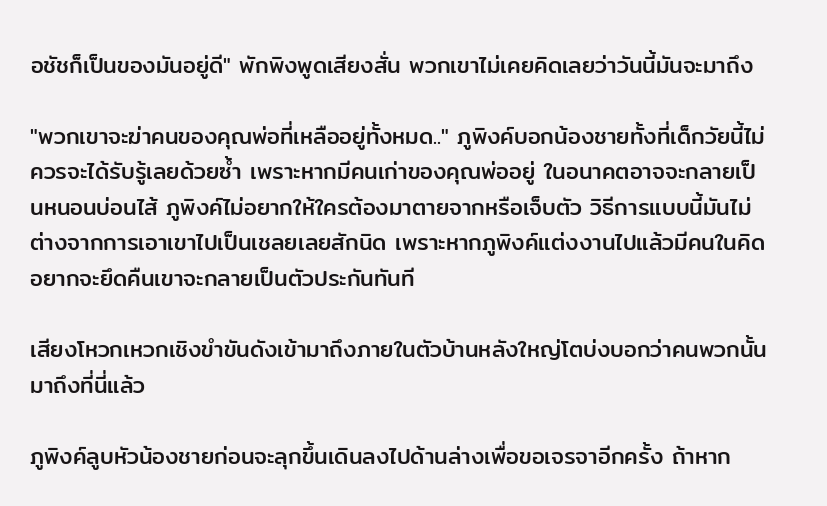อชัชก็เป็นของมันอยู่ดี" พักพิงพูดเสียงสั่น พวกเขาไม่เคยคิดเลยว่าวันนี้มันจะมาถึง

"พวกเขาจะฆ่าคนของคุณพ่อที่เหลืออยู่ทั้งหมด.." ภูพิงค์บอกน้องชายทั้งที่เด็กวัยนี้ไม่ควรจะได้รับรู้เลยด้วยซ้ำ เพราะหากมีคนเก่าของคุณพ่ออยู่ ในอนาคตอาจจะกลายเป็นหนอนบ่อนไส้ ภูพิงค์ไม่อยากให้ใครต้องมาตายจากหรือเจ็บตัว วิธีการแบบนี้มันไม่ต่างจากการเอาเขาไปเป็นเชลยเลยสักนิด เพราะหากภูพิงค์แต่งงานไปแล้วมีคนในคิดอยากจะยึดคืนเขาจะกลายเป็นตัวประกันทันที

เสียงโหวกเหวกเชิงขำขันดังเข้ามาถึงภายในตัวบ้านหลังใหญ่โตบ่งบอกว่าคนพวกนั้นมาถึงที่นี่แล้ว

ภูพิงค์ลูบหัวน้องชายก่อนจะลุกขึ้นเดินลงไปด้านล่างเพื่อขอเจรจาอีกครั้ง ถ้าหาก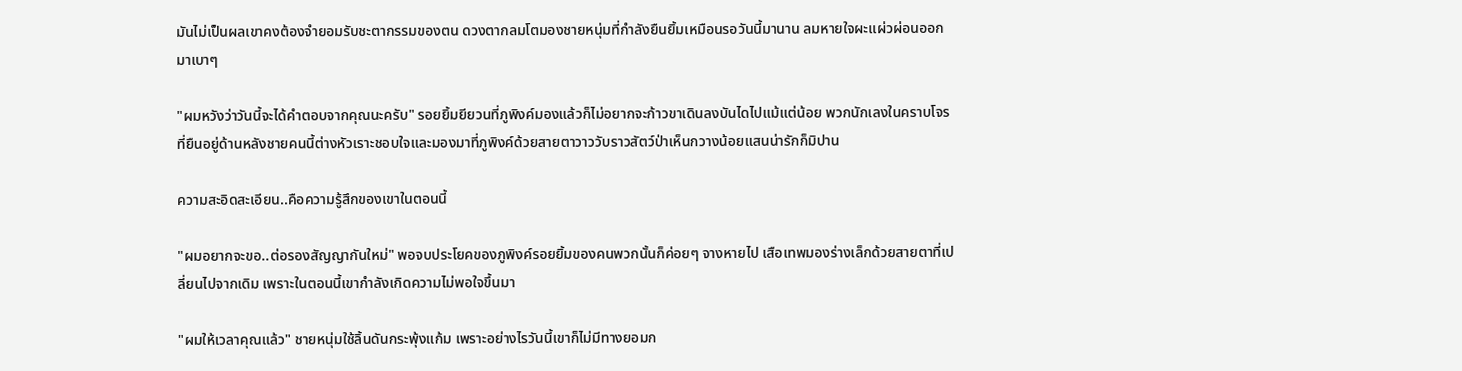มันไม่เป็นผลเขาคงต้องจำยอมรับชะตากรรมของตน ดวงตากลมโตมองชายหนุ่มที่กำลังยืนยิ้มเหมือนรอวันนี้มานาน ลมหายใจผะแผ่วผ่อนออกมาเบาๆ

"ผมหวังว่าวันนี้จะได้คำตอบจากคุณนะครับ" รอยยิ้มยียวนที่ภูพิงค์มองแล้วก็ไม่อยากจะก้าวขาเดินลงบันไดไปแม้แต่น้อย พวกนักเลงในคราบโจรที่ยืนอยู่ด้านหลังชายคนนี้ต่างหัวเราะชอบใจและมองมาที่ภูพิงค์ด้วยสายตาวาววับราวสัตว์ป่าเห็นกวางน้อยแสนน่ารักก็มิปาน

ความสะอิดสะเอียน..คือความรู้สึกของเขาในตอนนี้

"ผมอยากจะขอ..ต่อรองสัญญากันใหม่" พอจบประโยคของภูพิงค์รอยยิ้มของคนพวกนั้นก็ค่อยๆ จางหายไป เสือเทพมองร่างเล็กด้วยสายตาที่เปลี่ยนไปจากเดิม เพราะในตอนนี้เขากำลังเกิดความไม่พอใจขึ้นมา

"ผมให้เวลาคุณแล้ว" ชายหนุ่มใช้ลิ้นดันกระพุ้งแก้ม เพราะอย่างไรวันนี้เขาก็ไม่มีทางยอมก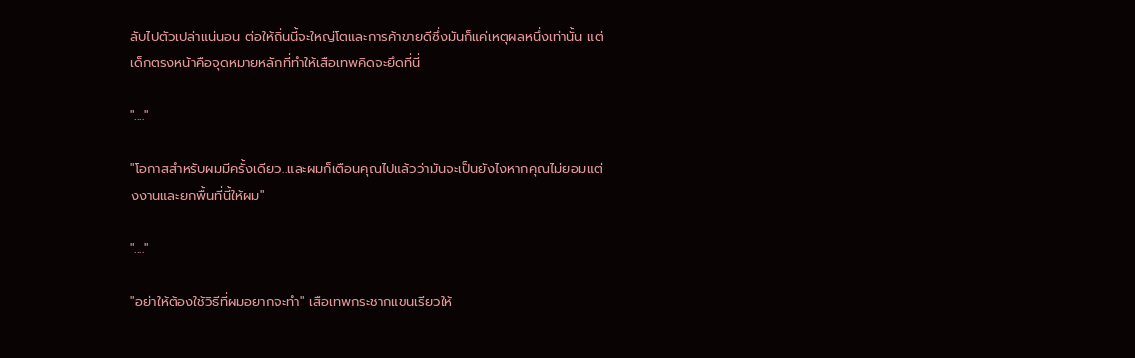ลับไปตัวเปล่าแน่นอน ต่อให้ถิ่นนี้จะใหญ่โตและการค้าขายดีซึ่งมันก็แค่เหตุผลหนึ่งเท่านั้น แต่เด็กตรงหน้าคือจุดหมายหลักที่ทำให้เสือเทพคิดจะยึดที่นี่

"...."

"โอกาสสำหรับผมมีครั้งเดียว..และผมก็เตือนคุณไปแล้วว่ามันจะเป็นยังไงหากคุณไม่ยอมแต่งงานและยกพื้นที่นี้ให้ผม"

"...."

"อย่าให้ต้องใช้วิธีที่ผมอยากจะทำ" เสือเทพกระชากแขนเรียวให้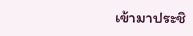เข้ามาประชิ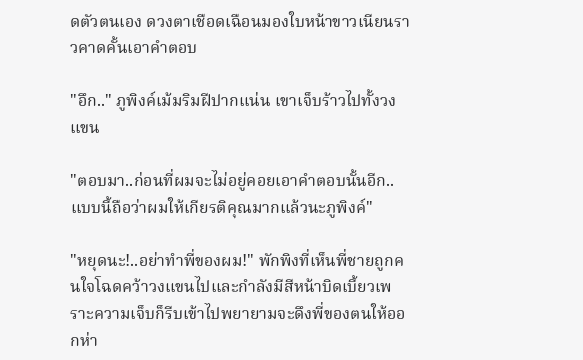ดตัวตนเอง ดวงตาเชือดเฉือนมองใบหน้าขาวเนียนราวคาดคั้นเอาคำตอบ

"อึก.." ภูพิงค์เม้มริมฝีปากแน่น เขาเจ็บร้าวไปทั้งวงแขน

"ตอบมา..ก่อนที่ผมจะไม่อยู่คอยเอาคำตอบนั้นอีก..แบบนี้ถือว่าผมให้เกียรติคุณมากแล้วนะภูพิงค์"

"หยุดนะ!..อย่าทำพี่ของผม!" พักพิงที่เห็นพี่ชายถูกคนใจโฉดคว้าวงแขนไปและกำลังมีสีหน้าบิดเบี้ยวเพราะความเจ็บก็รีบเข้าไปพยายามจะดึงพี่ของตนให้ออกห่า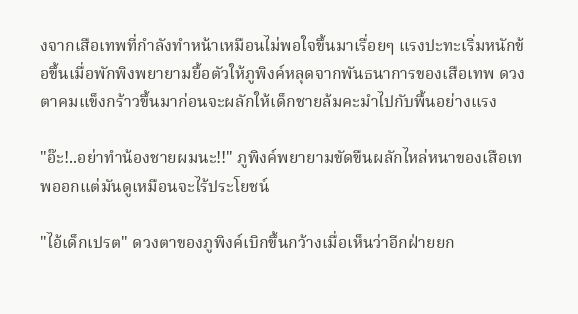งจากเสือเทพที่กำลังทำหน้าเหมือนไม่พอใจขึ้นมาเรื่อยๆ แรงปะทะเริ่มหนักข้อขึ้นเมื่อพักพิงพยายามยื้อตัวให้ภูพิงค์หลุดจากพันธนาการของเสือเทพ ดวงตาคมแข็งกร้าวขึ้นมาก่อนจะผลักให้เด็กชายล้มคะมำไปกับพื้นอย่างแรง

"อ๊ะ!..อย่าทำน้องชายผมนะ!!" ภูพิงค์พยายามขัดขืนผลักไหล่หนาของเสือเทพออกแต่มันดูเหมือนจะไร้ประโยชน์

"ไอ้เด็กเปรต" ดวงตาของภูพิงค์เบิกขึ้นกว้างเมื่อเห็นว่าอีกฝ่ายยก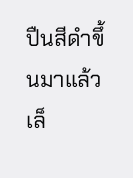ปืนสีดำขึ้นมาแล้วเล็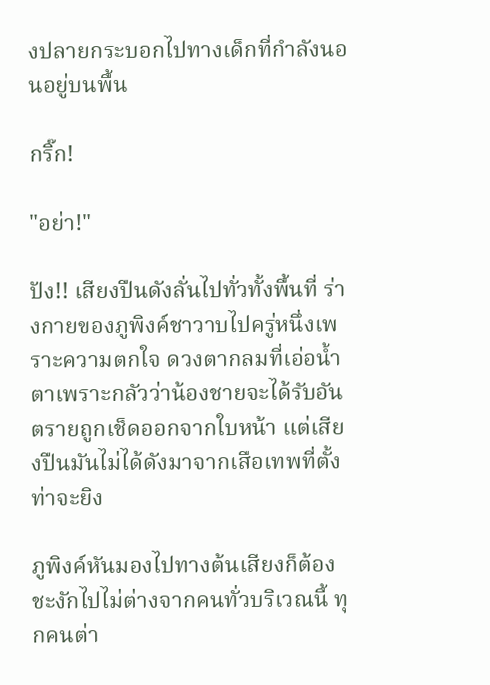งปลายกระบอกไปทางเด็กที่กำลังนอนอยู่บนพื้น

กริ๊ก!

"อย่า!"

ปัง!! เสียงปืนดังลั่นไปทั่วทั้งพื้นที่ ร่างกายของภูพิงค์ชาวาบไปครู่หนึ่งเพราะความตกใจ ดวงตากลมที่เอ่อน้ำตาเพราะกลัวว่าน้องชายจะได้รับอันตรายถูกเช็ดออกจากใบหน้า แต่เสียงปืนมันไม่ได้ดังมาจากเสือเทพที่ตั้งท่าจะยิง

ภูพิงค์หันมองไปทางต้นเสียงก็ต้องชะงักไปไม่ต่างจากคนทั่วบริเวณนี้ ทุกคนต่า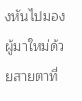งหันไปมองผู้มาใหม่ด้วยสายตาที่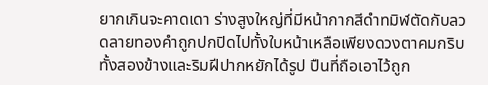ยากเกินจะคาดเดา ร่างสูงใหญ่ที่มีหน้ากากสีดำทมิฬตัดกับลวดลายทองคำถูกปกปิดไปทั้งใบหน้าเหลือเพียงดวงตาคมกริบทั้งสองข้างและริมฝีปากหยักได้รูป ปืนที่ถือเอาไว้ถูก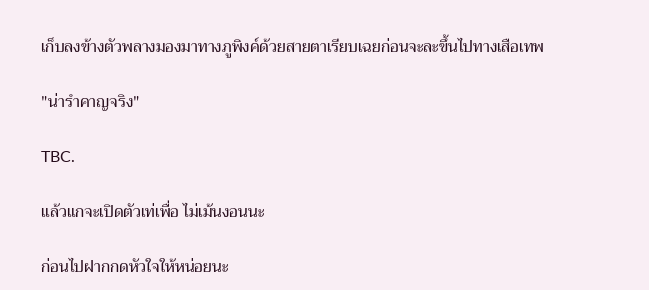เก็บลงข้างตัวพลางมองมาทางภูพิงค์ด้วยสายตาเรียบเฉยก่อนจะละขึ้นไปทางเสือเทพ

"น่ารำคาญจริง"

TBC.

แล้วแกจะเปิดตัวเท่เพื่อ ไม่เม้นงอนนะ

ก่อนไปฝากกดหัวใจให้หน่อยนะ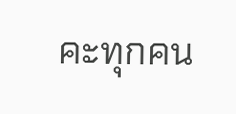คะทุกคน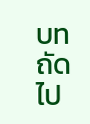บทถัดไป